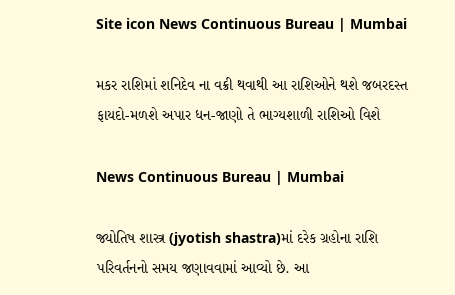Site icon News Continuous Bureau | Mumbai

મકર રાશિમાં શનિદેવ ના વક્રી થવાથી આ રાશિઓને થશે જબરદસ્ત ફાયદો-મળશે અપાર ધન-જાણો તે ભાગ્યશાળી રાશિઓ વિશે

News Continuous Bureau | Mumbai

જ્યોતિષ શાસ્ત્ર (jyotish shastra)માં દરેક ગ્રહોના રાશિ પરિવર્તનનો સમય જણાવવામાં આવ્યો છે. આ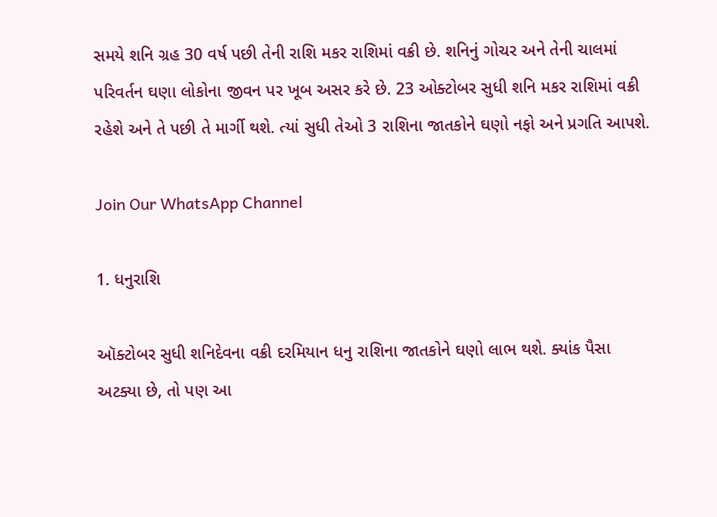સમયે શનિ ગ્રહ 30 વર્ષ પછી તેની રાશિ મકર રાશિમાં વક્રી છે. શનિનું ગોચર અને તેની ચાલમાં પરિવર્તન ઘણા લોકોના જીવન પર ખૂબ અસર કરે છે. 23 ઓક્ટોબર સુધી શનિ મકર રાશિમાં વક્રી રહેશે અને તે પછી તે માર્ગી થશે. ત્યાં સુધી તેઓ 3 રાશિના જાતકોને ઘણો નફો અને પ્રગતિ આપશે.

Join Our WhatsApp Channel

1. ધનુરાશિ

ઑક્ટોબર સુધી શનિદેવના વક્રી દરમિયાન ધનુ રાશિના જાતકોને ઘણો લાભ થશે. ક્યાંક પૈસા અટક્યા છે, તો પણ આ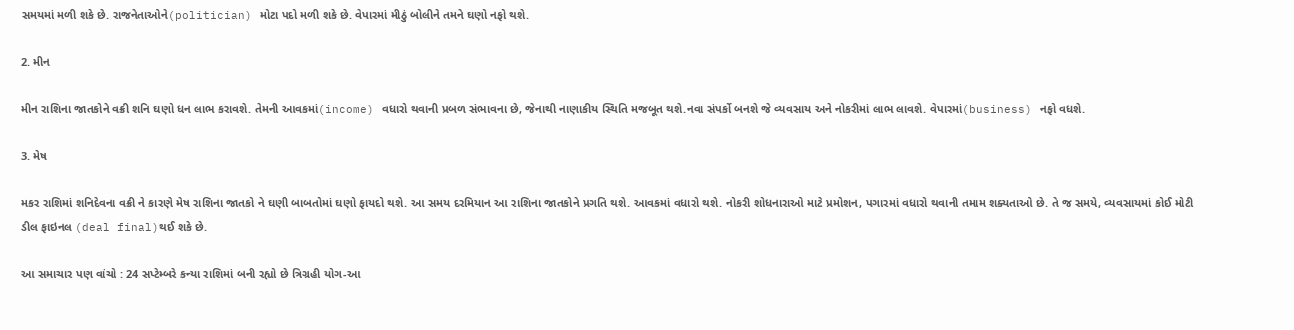સમયમાં મળી શકે છે. રાજનેતાઓને(politician) મોટા પદો મળી શકે છે. વેપારમાં મીઠું બોલીને તમને ઘણો નફો થશે.

2. મીન

મીન રાશિના જાતકોને વક્રી શનિ ઘણો ધન લાભ કરાવશે. તેમની આવકમાં(income) વધારો થવાની પ્રબળ સંભાવના છે, જેનાથી નાણાકીય સ્થિતિ મજબૂત થશે.નવા સંપર્કો બનશે જે વ્યવસાય અને નોકરીમાં લાભ લાવશે. વેપારમાં(business) નફો વધશે.

3. મેષ

મકર રાશિમાં શનિદેવના વક્રી ને કારણે મેષ રાશિના જાતકો ને ઘણી બાબતોમાં ઘણો ફાયદો થશે. આ સમય દરમિયાન આ રાશિના જાતકોને પ્રગતિ થશે. આવકમાં વધારો થશે. નોકરી શોધનારાઓ માટે પ્રમોશન, પગારમાં વધારો થવાની તમામ શક્યતાઓ છે. તે જ સમયે, વ્યવસાયમાં કોઈ મોટી ડીલ ફાઇનલ (deal final)થઈ શકે છે.

આ સમાચાર પણ વાંચો : 24 સપ્ટેમ્બરે કન્યા રાશિમાં બની રહ્યો છે ત્રિગ્રહી યોગ-આ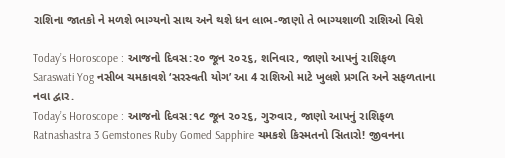રાશિના જાતકો ને મળશે ભાગ્યનો સાથ અને થશે ધન લાભ-જાણો તે ભાગ્યશાળી રાશિઓ વિશે

Today’s Horoscope : આજનો દિવસ:૨૦ જૂન ૨૦૨૬, શનિવાર, જાણો આપનું રાશિફળ
Saraswati Yog નસીબ ચમકાવશે ‘સરસ્વતી યોગ’ આ 4 રાશિઓ માટે ખુલશે પ્રગતિ અને સફળતાના નવા દ્વાર.
Today’s Horoscope : આજનો દિવસ:૧૮ જૂન ૨૦૨૬, ગુરુવાર, જાણો આપનું રાશિફળ
Ratnashastra 3 Gemstones Ruby Gomed Sapphire ચમકશે કિસ્મતનો સિતારો! જીવનના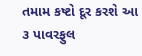તમામ કષ્ટો દૂર કરશે આ ૩ પાવરફુલ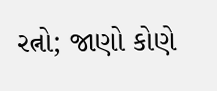રત્નો; જાણો કોણે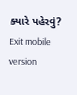ક્યારે પહેરવું?
Exit mobile version